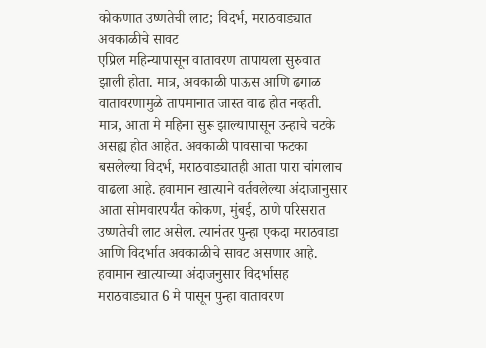कोकणात उष्णतेची लाट; विदर्भ, मराठवाड्यात अवकाळीचे सावट
एप्रिल महिन्यापासून वातावरण तापायला सुरुवात झाली होता. मात्र, अवकाळी पाऊस आणि ढगाळ वातावरणामुळे तापमानात जास्त वाढ होत नव्हती. मात्र, आता मे महिना सुरू झाल्यापासून उन्हाचे चटके असह्य होत आहेत. अवकाळी पावसाचा फटका बसलेल्या विदर्भ, मराठवाड्यातही आता पारा चांगलाच वाढला आहे. हवामान खात्याने वर्तवलेल्या अंदाजानुसार आता सोमवारपर्यंत कोकण, मुंबई, ठाणे परिसरात उष्णतेची लाट असेल. त्यानंतर पुन्हा एकदा मराठवाडा आणि विदर्भात अवकाळीचे सावट असणार आहे.
हवामान खात्याच्या अंदाजनुसार विदर्भासह मराठवाड्यात 6 मे पासून पुन्हा वातावरण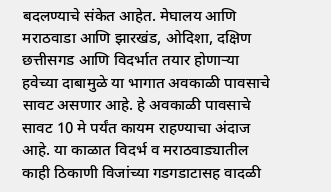बदलण्याचे संकेत आहेत. मेघालय आणि मराठवाडा आणि झारखंड, ओदिशा, दक्षिण छत्तीसगड आणि विदर्भात तयार होणाऱ्या हवेच्या दाबामुळे या भागात अवकाळी पावसाचे सावट असणार आहे. हे अवकाळी पावसाचे सावट 10 मे पर्यंत कायम राहण्याचा अंदाज आहे. या काळात विदर्भ व मराठवाड्यातील काही ठिकाणी विजांच्या गडगडाटासह वादळी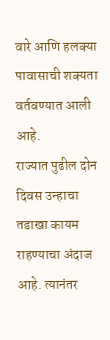वारे आणि हलक्या पावासाची शक्यता वर्तवण्यात आली आहे.
राज्यात पुढील दोन दिवस उन्हाचा तडाखा कायम राहण्याचा अंदाज आहे. त्यानंतर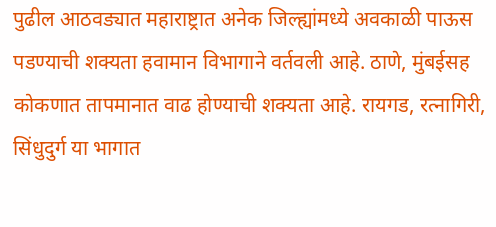पुढील आठवड्यात महाराष्ट्रात अनेक जिल्ह्यांमध्ये अवकाळी पाऊस पडण्याची शक्यता हवामान विभागाने वर्तवली आहे. ठाणे, मुंबईसह कोकणात तापमानात वाढ होण्याची शक्यता आहे. रायगड, रत्नागिरी, सिंधुदुर्ग या भागात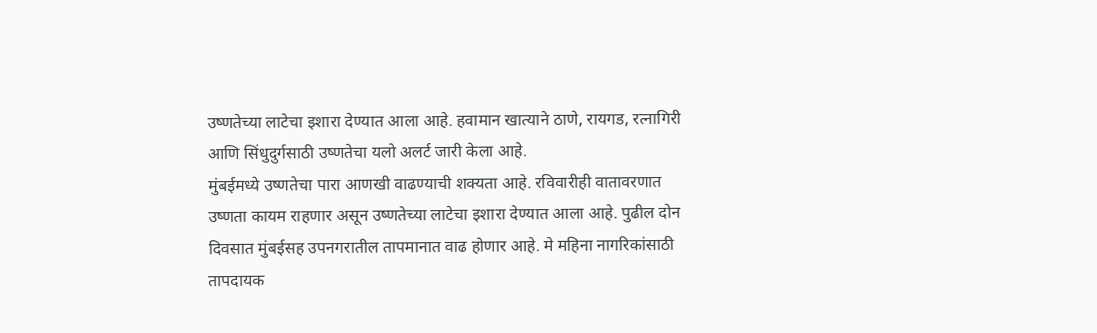उष्णतेच्या लाटेचा इशारा देण्यात आला आहे. हवामान खात्याने ठाणे, रायगड, रत्नागिरी आणि सिंधुदुर्गसाठी उष्णतेचा यलो अलर्ट जारी केला आहे.
मुंबईमध्ये उष्णतेचा पारा आणखी वाढण्याची शक्यता आहे. रविवारीही वातावरणात उष्णता कायम राहणार असून उष्णतेच्या लाटेचा इशारा देण्यात आला आहे. पुढील दोन दिवसात मुंबईसह उपनगरातील तापमानात वाढ होणार आहे. मे महिना नागरिकांसाठी तापदायक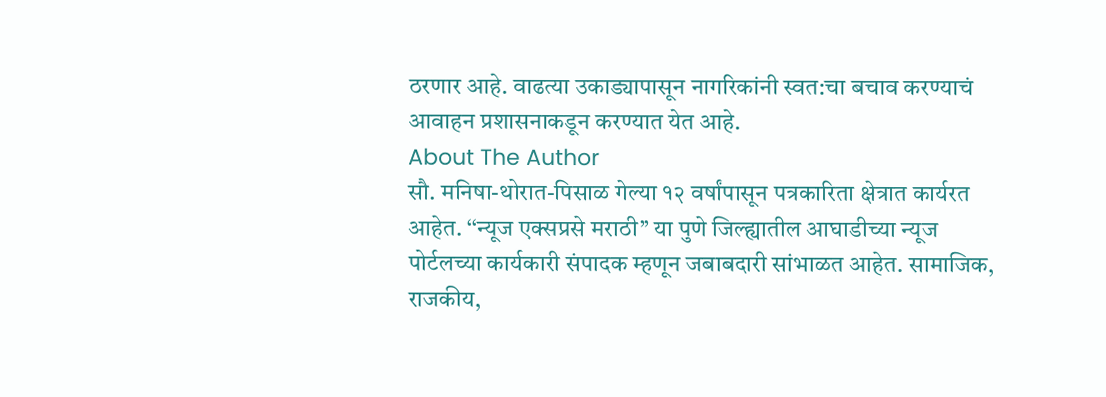ठरणार आहे. वाढत्या उकाड्यापासून नागरिकांनी स्वत:चा बचाव करण्याचं आवाहन प्रशासनाकडून करण्यात येत आहे.
About The Author
सौ. मनिषा-थोरात-पिसाळ गेल्या १२ वर्षांपासून पत्रकारिता क्षेत्रात कार्यरत आहेत. ‘‘न्यूज एक्सप्रसे मराठी’’ या पुणे जिल्ह्यातील आघाडीच्या न्यूज पोर्टलच्या कार्यकारी संपादक म्हणून जबाबदारी सांभाळत आहेत. सामाजिक, राजकीय,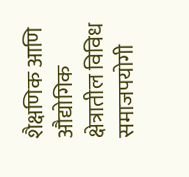शैक्षणिक आणि औद्योगिक क्षेत्रातील विविध समाजपयोगी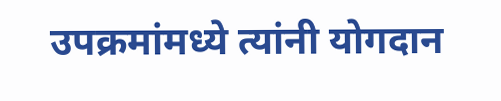उपक्रमांमध्ये त्यांनी योगदान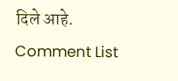दिले आहे.
Comment List